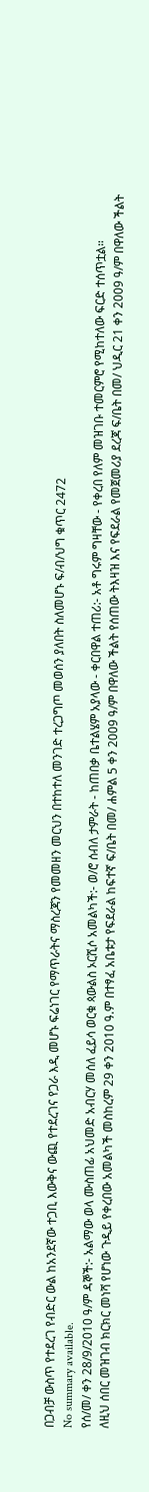በጋብቻ ውስጥ የተደረገ የብድር ውል ከአንደኛው ተጋቢ እውቅና ውጪ የተደረገና የጋራ እዲ መሆኑ ፍሬነገር የማጥራትና ማስረጃን የመመዘን መርህን በተከተለ መንገድ ተረጋግጦ መወሰን ያለበት ስለመሆኑ ፍ/ብ/ህግ ቁጥር 2472
No summary available.
የሰ/መ/ ቀን 28/9/2010 ዓ/ም ዳኞች:- አልማው ወላ ሙስጠፊ አህመድ አብርሃ መሰለ ፈይሳ ወርቁ ጳውልስ ኦርሺሶ አመልካች:- ወ/ሮ ሰብለ ታምራት - ከጠበቃ ቤተልሄም አያላው - ቀርበዋል ተጠሪ:- አቶ ግሩም ግዛቸው - የቀረበ የለም መዝገቡ ተመርምሮ የሚከተለው ፍርድ ተሰጥቷል።
ለዚህ ሰበር መዝገብ ክርክር መነሻ የሆነው ጉዲይ የቀረበው አመልካች መስከረም 29 ቀን 2010 ዓ.ም በተፃፈ አቤቱታ የፍደራል ከፍተኛ ፍ/ቤት በመ/ ሐምል 5 ቀን 2009 ዓ/ም በዋለው ችልት የሰጠው ትእዛዝ እና የፍደራል የመጀመሪያ ደረጃ ፍ/ቤት በመ/ ህዲር 21 ቀን 2009 ዓ/ም በዋለው ችልት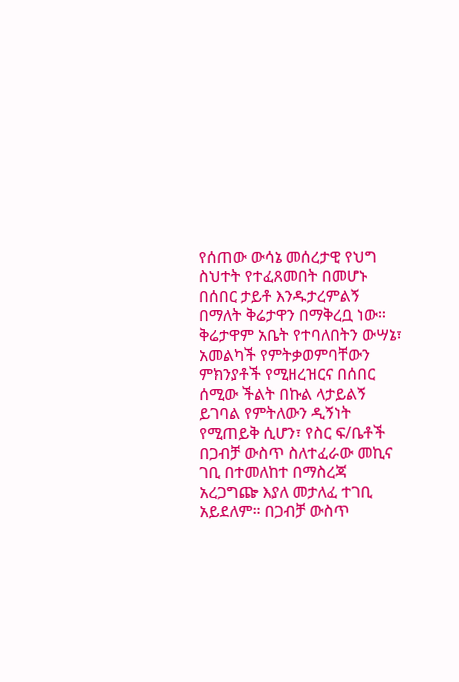የሰጠው ውሳኔ መሰረታዊ የህግ ስህተት የተፈጸመበት በመሆኑ በሰበር ታይቶ እንዱታረምልኝ በማለት ቅሬታዋን በማቅረቧ ነው። ቅሬታዋም አቤት የተባለበትን ውሣኔ፣ አመልካች የምትቃወምባቸውን ምክንያቶች የሚዘረዝርና በሰበር ሰሚው ችልት በኩል ላታይልኝ ይገባል የምትለውን ዲኝነት የሚጠይቅ ሲሆን፣ የስር ፍ/ቤቶች በጋብቻ ውስጥ ስለተፈራው መኪና ገቢ በተመለከተ በማስረጃ አረጋግጬ እያለ መታለፈ ተገቢ አይደለም። በጋብቻ ውስጥ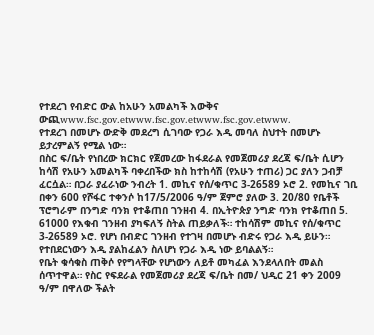የተደረገ የብድር ውል ከአሁን አመልካች እውቅና ውጪwww.fsc.gov.etwww.fsc.gov.etwww.fsc.gov.etwww.
የተደረገ በመሆኑ ውድቅ መደረግ ሲገባው የጋራ እዲ መባለ ስህተት በመሆኑ ይታረምልኝ የሚል ነው።
በስር ፍ/ቤት የነበረው ክርክር የጀመረው ከፋደራል የመጀመሪያ ደረጃ ፍ/ቤት ሲሆን ከሳሽ የአሁን አመልካች ባቀረበችው ክስ ከተከሳሽ (የአሁን ተጠሪ) ጋር ያለን ጋብቻ ፈርሷል። በጋራ ያፈራነው ንብረት 1. መኪና የሰ/ቁጥር 3-26589 ኦሮ 2. የመኪና ገቢ በቀን 600 የሾፋር ተቀንሶ ከ17/5/2006 ዓ/ም ጀምሮ ያለው 3. 20/80 የቤቶች ፕሮግራም በንግድ ባንክ የተቆጠበ ገንዘብ 4. በኢትዮጵያ ንግድ ባንክ የተቆጠበ 5. 61000 የእቁብ ገንዘብ ያካፍለኝ ስትል ጠይቃለች። ተከሳሽም መኪና የሰ/ቁጥር 3-26589 ኦሮ. የሆነ በብድር ገንዘብ የተገዛ በመሆኑ ብድሩ የጋራ እዲ ይሁን። የተበደርነውን እዲ ያልከፈልን ስለሆነ የጋራ እዲ ነው ይባልልኝ።
የቤት ቁሳቁስ ጠቅሶ የየግላቸው የሆነውን ለይቶ መካፈል እንደላለበት መልስ ሰጥተዋል። የስር የፍደራል የመጀመሪያ ደረጃ ፍ/ቤት በመ/ ህዲር 21 ቀን 2009 ዓ/ም በዋለው ችልት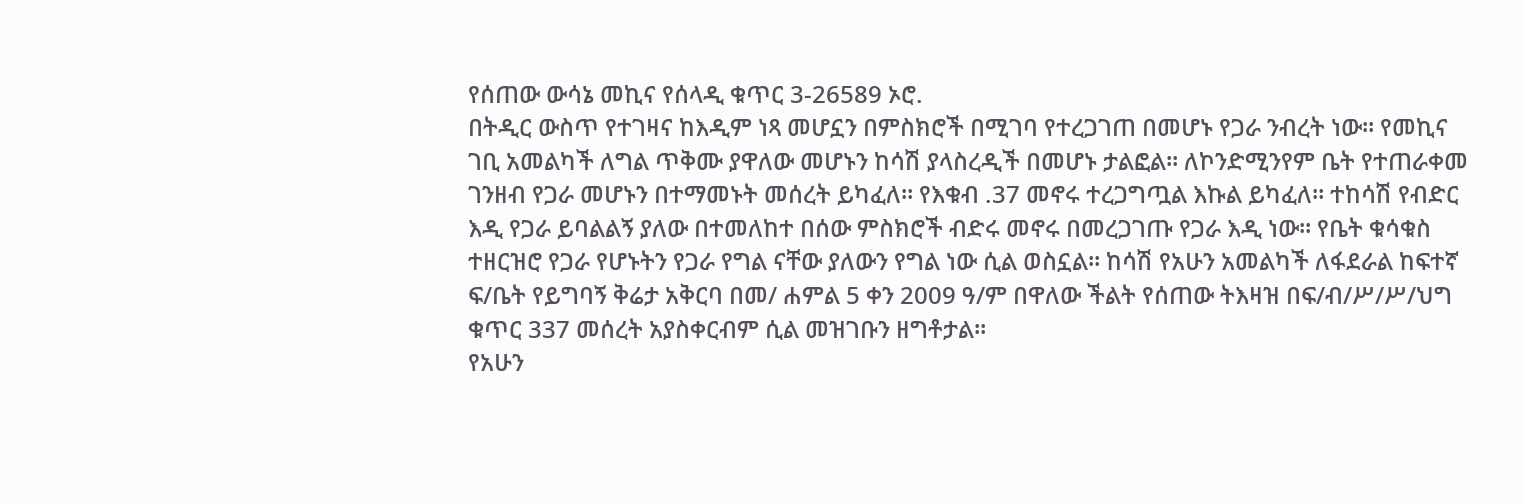የሰጠው ውሳኔ መኪና የሰላዲ ቁጥር 3-26589 ኦሮ.
በትዲር ውስጥ የተገዛና ከእዲም ነጻ መሆኗን በምስክሮች በሚገባ የተረጋገጠ በመሆኑ የጋራ ንብረት ነው። የመኪና ገቢ አመልካች ለግል ጥቅሙ ያዋለው መሆኑን ከሳሽ ያላስረዲች በመሆኑ ታልፎል። ለኮንድሚንየም ቤት የተጠራቀመ ገንዘብ የጋራ መሆኑን በተማመኑት መሰረት ይካፈለ። የእቁብ .37 መኖሩ ተረጋግጧል እኩል ይካፈለ። ተከሳሽ የብድር እዲ የጋራ ይባልልኝ ያለው በተመለከተ በሰው ምስክሮች ብድሩ መኖሩ በመረጋገጡ የጋራ እዲ ነው። የቤት ቁሳቁስ ተዘርዝሮ የጋራ የሆኑትን የጋራ የግል ናቸው ያለውን የግል ነው ሲል ወስኗል። ከሳሽ የአሁን አመልካች ለፋደራል ከፍተኛ ፍ/ቤት የይግባኝ ቅሬታ አቅርባ በመ/ ሐምል 5 ቀን 2009 ዓ/ም በዋለው ችልት የሰጠው ትእዛዝ በፍ/ብ/ሥ/ሥ/ህግ ቁጥር 337 መሰረት አያስቀርብም ሲል መዝገቡን ዘግቶታል።
የአሁን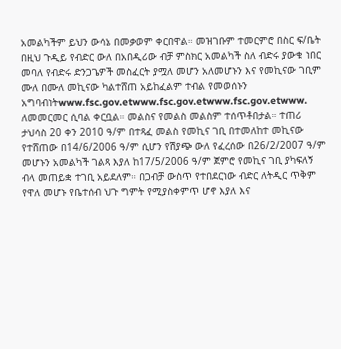አመልካችም ይህን ውሳኔ በመቃወም ቀርበዋል። መዝገቡም ተመርምሮ በስር ፍ/ቤት በዚህ ጉዲይ የብድር ውለ በአበዲሪው ብቻ ምስክር አመልካች ስለ ብድሩ ያውቁ ነበር መባለ የብድሩ ድንጋጌዎች መስፈርት ያሟለ መሆን አለመሆኑን እና የመኪናው ገቢም ሙለ በሙለ መኪናው ካልተሸጠ አይከፈልም ተብል የመወሰኑን አግባብነትwww.fsc.gov.etwww.fsc.gov.etwww.fsc.gov.etwww.
ለመመርመር ሲባል ቀርቧል። መልስና የመልስ መልስም ተሰጥቶበታል። ተጠሪ ታህሳስ 20 ቀን 2010 ዓ/ም በተጻፈ መልስ የመኪና ገቢ በተመለከተ መኪናው የተሸጠው በ14/6/2006 ዓ/ም ሲሆን የሽያጭ ውለ የፈረሰው በ26/2/2007 ዓ/ም መሆኑን አመልካች ገልጻ እያለ ከ17/5/2006 ዓ/ም ጀምሮ የመኪና ገቢ ያካፍለኝ ብላ መጠይቋ ተገቢ አይደለም። በጋብቻ ውስጥ የተበደርነው ብድር ለትዲር ጥቅም የዋለ መሆኑ የቤተሰብ ህጉ ግምት የሚያስቀምጥ ሆኖ እያለ እና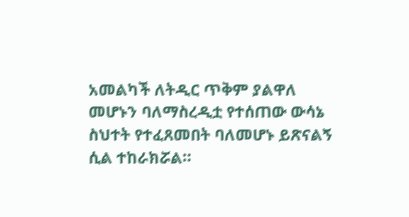አመልካች ለትዲር ጥቅም ያልዋለ መሆኑን ባለማስረዲቷ የተሰጠው ውሳኔ ስህተት የተፈጸመበት ባለመሆኑ ይጽናልኝ ሲል ተከራክሯል።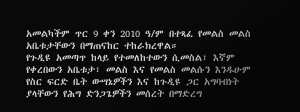አመልካችም ጥር 9 ቀን 2010 ዓ/ም በተጻፈ የመልስ መልስ አቤቱታቸውን በማጠናከር ተከራክረዋል።
የጉዲዩ አመጣጥ ከላይ የተመለከተውን ሲመስል፣ እኛም የቀረበውን አቤቱታ፣ መልስ እና የመልስ መልሱን እንዱሁም የስር ፍርድ ቤት ውሣኔዎችን እና ከጉዲዩ ጋር አግባብነት ያላቸውን የሕግ ድንጋጌዎችን መሰረት በማድረግ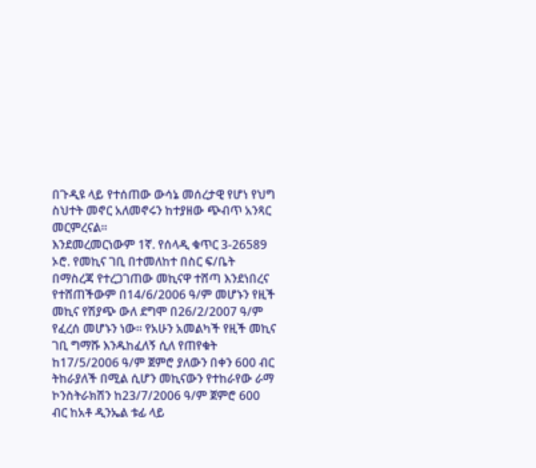በጉዲዩ ላይ የተሰጠው ውሳኔ መሰረታዊ የሆነ የህግ ስህተት መኖር አለመኖሩን ከተያዘው ጭብጥ አንጻር መርምረናል።
እንደመረመርነውም 1ኛ. የሰላዲ ቁጥር 3-26589 ኦሮ. የመኪና ገቢ በተመለከተ በስር ፍ/ቤት በማስረጃ የተረጋገጠው መኪናዋ ተሸጣ እንደነበረና የተሸጠችውም በ14/6/2006 ዓ/ም መሆኑን የዚች መኪና የሽያጭ ውለ ደግሞ በ26/2/2007 ዓ/ም የፈረሰ መሆኑን ነው። የአሁን አመልካች የዚች መኪና ገቢ ግማሹ እንዱከፈለኝ ሲለ የጠየቁት ከ17/5/2006 ዓ/ም ጀምሮ ያለውን በቀን 600 ብር ትከራያለች በሚል ሲሆን መኪናውን የተከራየው ራማ ኮንስትራክሽን ከ23/7/2006 ዓ/ም ጀምሮ 600 ብር ከአቶ ዲንኤል ቱፊ ላይ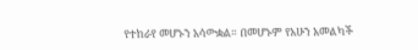የተከራየ መሆኑን አሳውቋል። በመሆኑም የአሁን አመልካች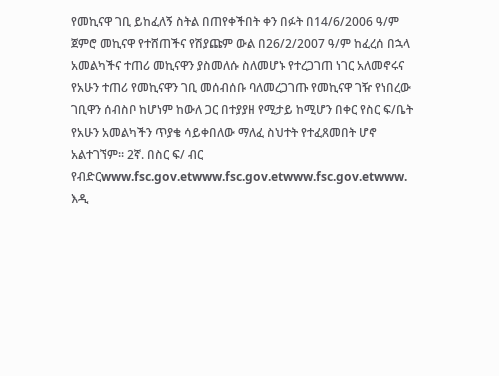የመኪናዋ ገቢ ይከፈለኝ ስትል በጠየቀችበት ቀን በፉት በ14/6/2006 ዓ/ም ጀምሮ መኪናዋ የተሸጠችና የሽያጩም ውል በ26/2/2007 ዓ/ም ከፈረሰ በኋላ አመልካችና ተጠሪ መኪናዋን ያስመለሱ ስለመሆኑ የተረጋገጠ ነገር አለመኖሩና የአሁን ተጠሪ የመኪናዋን ገቢ መሰብሰቡ ባለመረጋገጡ የመኪናዋ ገዥ የነበረው ገቢዋን ሰብስቦ ከሆነም ከውለ ጋር በተያያዘ የሚታይ ከሚሆን በቀር የስር ፍ/ቤት የአሁን አመልካችን ጥያቄ ሳይቀበለው ማለፈ ስህተት የተፈጸመበት ሆኖ አልተገኘም። 2ኛ. በስር ፍ/ ብር የብድርwww.fsc.gov.etwww.fsc.gov.etwww.fsc.gov.etwww.
እዲ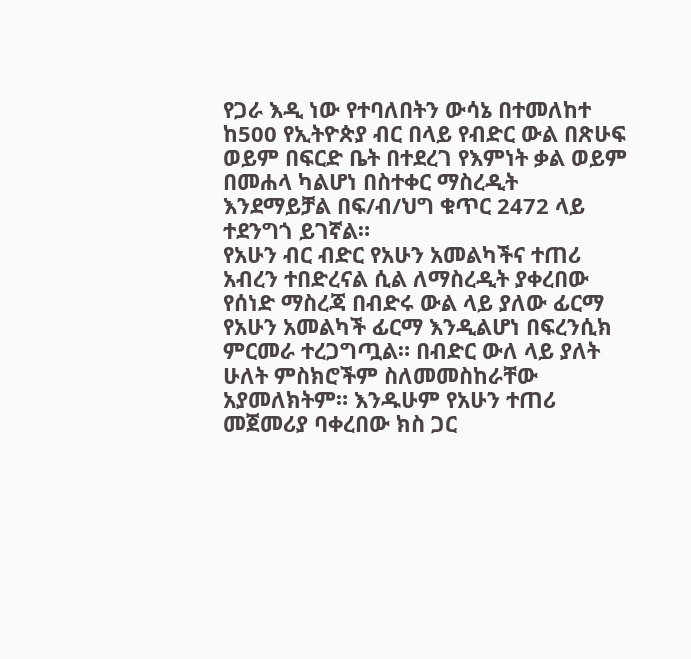የጋራ እዲ ነው የተባለበትን ውሳኔ በተመለከተ ከ500 የኢትዮጵያ ብር በላይ የብድር ውል በጽሁፍ ወይም በፍርድ ቤት በተደረገ የእምነት ቃል ወይም በመሐላ ካልሆነ በስተቀር ማስረዲት እንደማይቻል በፍ/ብ/ህግ ቁጥር 2472 ላይ ተደንግጎ ይገኛል።
የአሁን ብር ብድር የአሁን አመልካችና ተጠሪ አብረን ተበድረናል ሲል ለማስረዲት ያቀረበው የሰነድ ማስረጃ በብድሩ ውል ላይ ያለው ፊርማ የአሁን አመልካች ፊርማ እንዲልሆነ በፍረንሲክ ምርመራ ተረጋግጧል። በብድር ውለ ላይ ያለት ሁለት ምስክሮችም ስለመመስከራቸው አያመለክትም። እንዱሁም የአሁን ተጠሪ መጀመሪያ ባቀረበው ክስ ጋር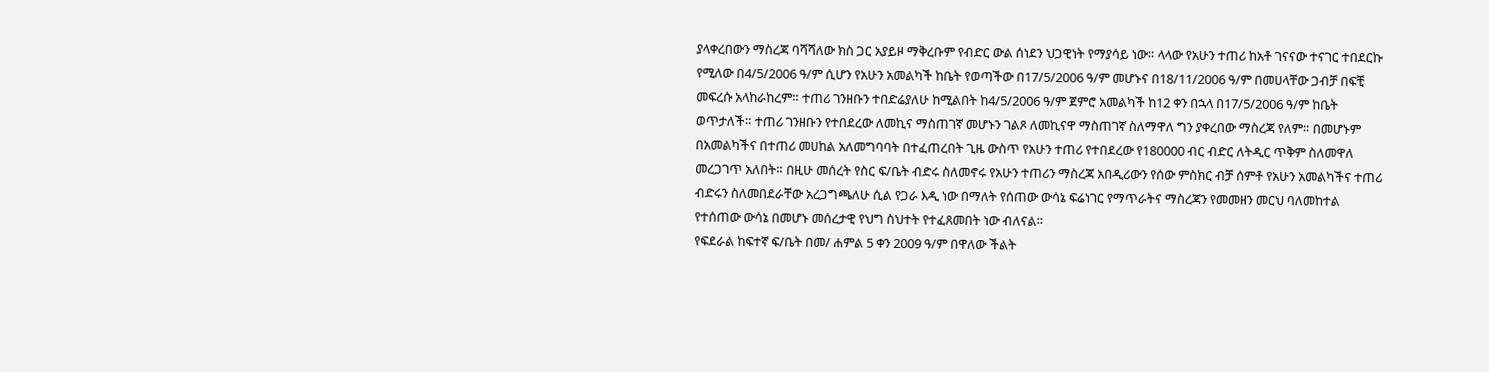ያላቀረበውን ማስረጃ ባሻሻለው ክስ ጋር አያይዞ ማቅረቡም የብድር ውል ሰነደን ህጋዊነት የማያሳይ ነው። ላላው የአሁን ተጠሪ ከአቶ ገናናው ተናገር ተበደርኩ የሚለው በ4/5/2006 ዓ/ም ሲሆን የአሁን አመልካች ከቤት የወጣችው በ17/5/2006 ዓ/ም መሆኑና በ18/11/2006 ዓ/ም በመሀላቸው ጋብቻ በፍቺ መፍረሱ አላከራከረም። ተጠሪ ገንዘቡን ተበድሬያለሁ ከሚልበት ከ4/5/2006 ዓ/ም ጀምሮ አመልካች ከ12 ቀን በኋላ በ17/5/2006 ዓ/ም ከቤት ወጥታለች። ተጠሪ ገንዘቡን የተበደረው ለመኪና ማስጠገኛ መሆኑን ገልጾ ለመኪናዋ ማስጠገኛ ስለማዋለ ግን ያቀረበው ማስረጃ የለም። በመሆኑም በአመልካችና በተጠሪ መሀከል አለመግባባት በተፈጠረበት ጊዜ ውስጥ የአሁን ተጠሪ የተበደረው የ180000 ብር ብድር ለትዲር ጥቅም ስለመዋለ መረጋገጥ አለበት። በዚሁ መሰረት የስር ፍ/ቤት ብድሩ ስለመኖሩ የአሁን ተጠሪን ማስረጃ አበዲሪውን የሰው ምስክር ብቻ ሰምቶ የአሁን አመልካችና ተጠሪ ብድሩን ስለመበደራቸው አረጋግጫለሁ ሲል የጋራ እዲ ነው በማለት የሰጠው ውሳኔ ፍሬነገር የማጥራትና ማስረጃን የመመዘን መርህ ባለመከተል የተሰጠው ውሳኔ በመሆኑ መሰረታዊ የህግ ስህተት የተፈጸመበት ነው ብለናል።
የፍደራል ከፍተኛ ፍ/ቤት በመ/ ሐምል 5 ቀን 2009 ዓ/ም በዋለው ችልት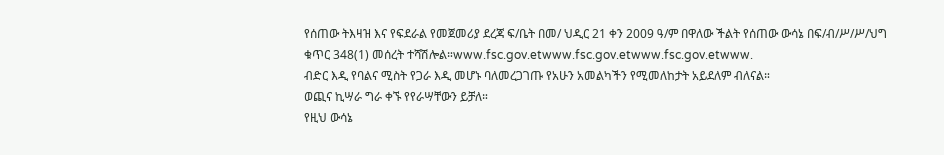የሰጠው ትእዛዝ እና የፍደራል የመጀመሪያ ደረጃ ፍ/ቤት በመ/ ህዲር 21 ቀን 2009 ዓ/ም በዋለው ችልት የሰጠው ውሳኔ በፍ/ብ/ሥ/ሥ/ህግ ቁጥር 348(1) መሰረት ተሻሽሎል።www.fsc.gov.etwww.fsc.gov.etwww.fsc.gov.etwww.
ብድር እዲ የባልና ሚስት የጋራ እዲ መሆኑ ባለመረጋገጡ የአሁን አመልካችን የሚመለከታት አይደለም ብለናል።
ወጪና ኪሣራ ግራ ቀኙ የየራሣቸውን ይቻለ።
የዚህ ውሳኔ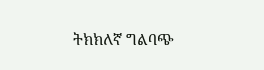ትክክለኛ ግልባጭ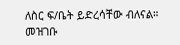ለስር ፍ/ቤት ይድረሳቸው ብለናል።
መዝገቡ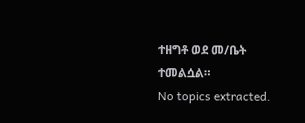ተዘግቶ ወደ መ/ቤት ተመልሷል።
No topics extracted.